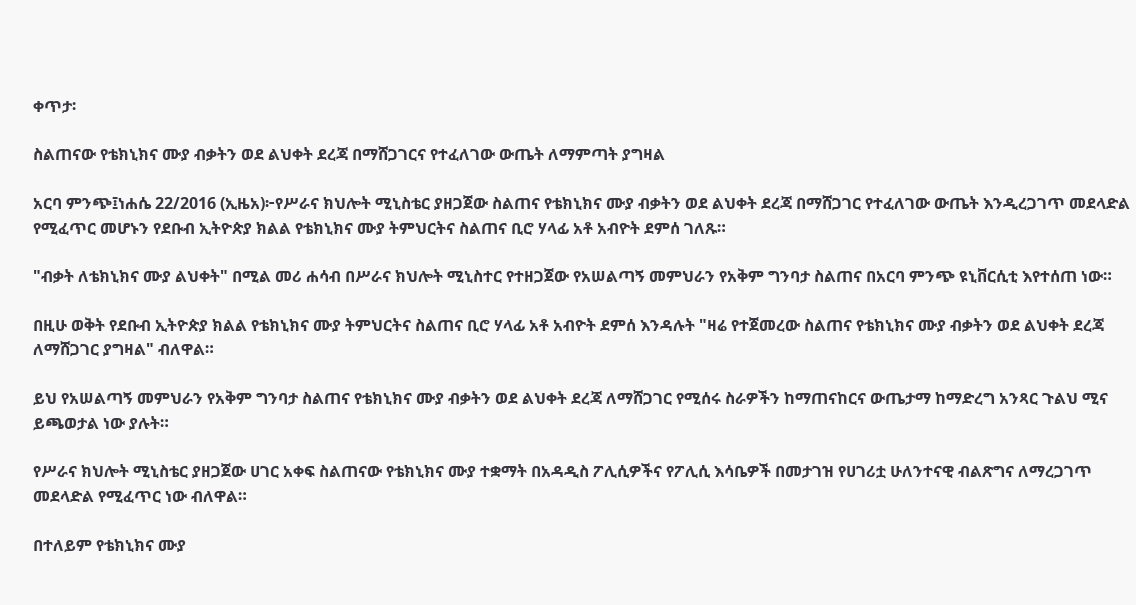ቀጥታ፡

ስልጠናው የቴክኒክና ሙያ ብቃትን ወደ ልህቀት ደረጃ በማሸጋገርና የተፈለገው ውጤት ለማምጣት ያግዛል

አርባ ምንጭ፤ነሐሴ 22/2016 (ኢዜአ)፦የሥራና ክህሎት ሚኒስቴር ያዘጋጀው ስልጠና የቴክኒክና ሙያ ብቃትን ወደ ልህቀት ደረጃ በማሸጋገር የተፈለገው ውጤት እንዲረጋገጥ መደላድል የሚፈጥር መሆኑን የደቡብ ኢትዮጵያ ክልል የቴክኒክና ሙያ ትምህርትና ስልጠና ቢሮ ሃላፊ አቶ አብዮት ደምሰ ገለጹ።

"ብቃት ለቴክኒክና ሙያ ልህቀት" በሚል መሪ ሐሳብ በሥራና ክህሎት ሚኒስተር የተዘጋጀው የአሠልጣኝ መምህራን የአቅም ግንባታ ስልጠና በአርባ ምንጭ ዩኒቨርሲቲ እየተሰጠ ነው።

በዚሁ ወቅት የደቡብ ኢትዮጵያ ክልል የቴክኒክና ሙያ ትምህርትና ስልጠና ቢሮ ሃላፊ አቶ አብዮት ደምሰ እንዳሉት "ዛሬ የተጀመረው ስልጠና የቴክኒክና ሙያ ብቃትን ወደ ልህቀት ደረጃ ለማሸጋገር ያግዛል" ብለዋል።

ይህ የአሠልጣኝ መምህራን የአቅም ግንባታ ስልጠና የቴክኒክና ሙያ ብቃትን ወደ ልህቀት ደረጃ ለማሸጋገር የሚሰሩ ስራዎችን ከማጠናከርና ውጤታማ ከማድረግ አንጻር ጉልህ ሚና ይጫወታል ነው ያሉት።

የሥራና ክህሎት ሚኒስቴር ያዘጋጀው ሀገር አቀፍ ስልጠናው የቴክኒክና ሙያ ተቋማት በአዳዲስ ፖሊሲዎችና የፖሊሲ እሳቤዎች በመታገዝ የሀገሪቷ ሁለንተናዊ ብልጽግና ለማረጋገጥ መደላድል የሚፈጥር ነው ብለዋል።

በተለይም የቴክኒክና ሙያ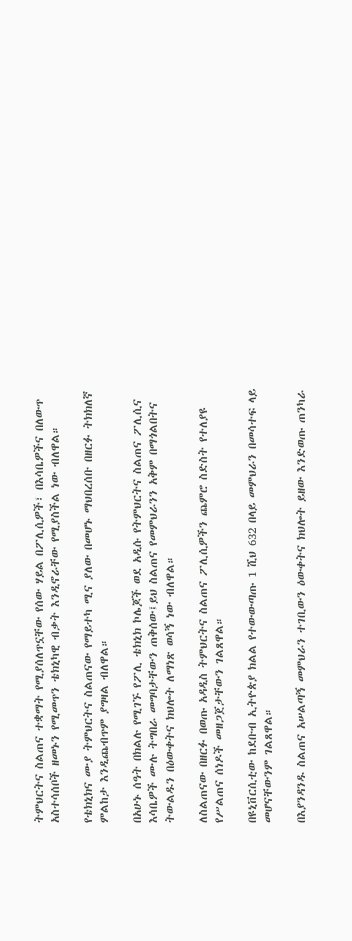ትምህርትና ስልጠና ተቋማት የሚያሰለጥኗቸው የሰው ሃይል በፖሊሲዎች፣ በእሳቤዎችና በለውጥ አስተሳሰቦች ዘመኑን የሚመጥን ቴክኒካዊ ብቃት እንዲኖራቸው የሚያስችል ነው ብለዋል።

የቴክኒክና ሙያ ትምህርትና ስልጠናው የማይተካ ሚና ያለው በመሆኑ ማህበረሰቡ በዘርፉ ትክክለኛ ምልከታ እንዲጨብጥም ያግዛል ብለዋል።

በአሁኑ ሰዓት በክልሉ የሚገኙ የፖሊ ቴክኒክ ኮሌጆች ወደ አዲሱ የትምህርትና ስልጠና ፖሊሲና እሳቤዎች ሙሉ ትግበራ መግባታቸውን ጠቅሰው፤ይህ ስልጠና የመምህራንን አቅም በማጎልበትና ትውልዱን በዕውቀትና ክህሎት ለማነጽ ወሳኝ ነው ብለዋል።

ለስልጠናው በዘርፉ በወጡ አዳዲስ ትምህርትና ስልጠና ፖሊሲዎችን ጨምሮ ስድስት የተለያዩ የሥልጠና ሰነዶች መዘጋጀታቸውን ገልጸዋል።

በዩኒቨርሲቲው ከደቡብ ኢትዮጵያ ክልል የተውውጣጡ 1 ሺህ 632 በላይ መምህራን በመሳተፍ ላይ መሆናቸውንም ገልጸዋል።

በእያንዳንዱ ስልጠና አሠልጣኝ መምህራን ተገቢውን ዕውቀትና ክህሎት ይዘው እንድወጡ ጠንካራ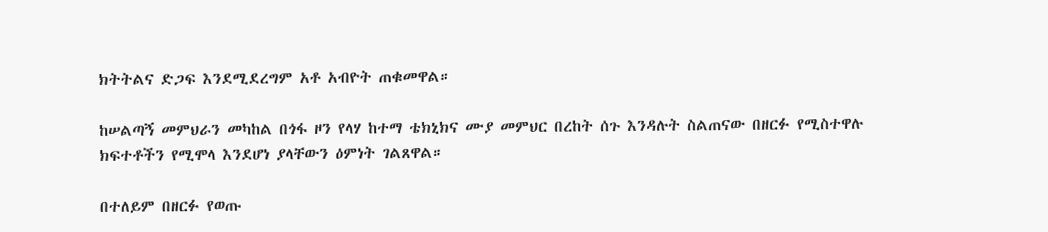ክትትልና ድጋፍ እንደሚደረግም አቶ አብዮት ጠቁመዋል።

ከሠልጣኝ መምህራን መካከል በጎፋ ዞን የላሃ ከተማ ቴክኒክና ሙያ መምህር በረከት ሰጉ እንዳሉት ስልጠናው በዘርፉ የሚስተዋሉ ክፍተቶችን የሚሞላ እንደሆነ ያላቸውን ዕምነት ገልጸዋል።

በተለይም በዘርፉ የወጡ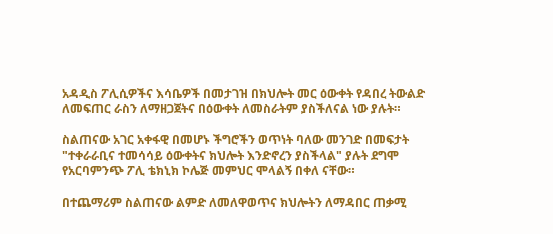አዳዲስ ፖሊሲዎችና እሳቤዎች በመታገዝ በክህሎት መር ዕውቀት የዳበረ ትውልድ ለመፍጠር ራስን ለማዘጋጀትና በዕውቀት ለመስራትም ያስችለናል ነው ያሉት።

ስልጠናው አገር አቀፋዊ በመሆኑ ችግሮችን ወጥነት ባለው መንገድ በመፍታት "ተቀራራቢና ተመሳሳይ ዕውቀትና ክህሎት እንድኖረን ያስችላል" ያሉት ደግሞ የአርባምንጭ ፖሊ ቴክኒክ ኮሌጅ መምህር ሞላልኝ በቀለ ናቸው።

በተጨማሪም ስልጠናው ልምድ ለመለዋወጥና ክህሎትን ለማዳበር ጠቃሚ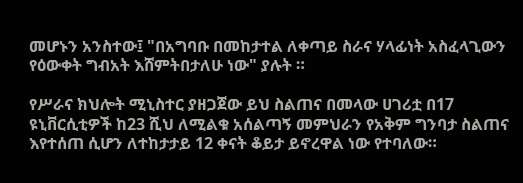መሆኑን አንስተው፤ "በአግባቡ በመከታተል ለቀጣይ ስራና ሃላፊነት አስፈላጊውን የዕውቀት ግብአት እሸምትበታለሁ ነው" ያሉት ።

የሥራና ክህሎት ሚኒስተር ያዘጋጀው ይህ ስልጠና በመላው ሀገሪቷ በ17 ዩኒቨርሲቲዎች ከ23 ሺህ ለሚልቁ አሰልጣኝ መምህራን የአቅም ግንባታ ስልጠና እየተሰጠ ሲሆን ለተከታታይ 12 ቀናት ቆይታ ይኖረዋል ነው የተባለው።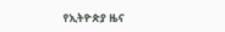የኢትዮጵያ ዜና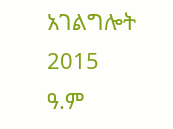አገልግሎት
2015
ዓ.ም